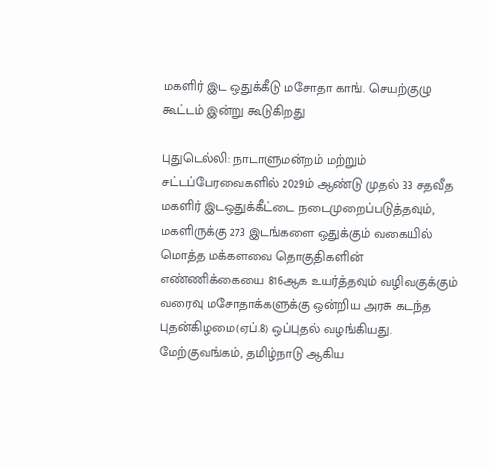மகளிர் இட ஒதுக்கீடு மசோதா காங். செயற்குழு கூட்டம் இன்று கூடுகிறது

புதுடெல்லி: நாடாளுமன்றம் மற்றும் சட்டப்பேரவைகளில் 2029ம் ஆண்டு முதல் 33 சதவீத மகளிர் இடஒதுக்கீட்டை நடைமுறைப்படுத்தவும், மகளிருக்கு 273 இடங்களை ஒதுக்கும் வகையில் மொத்த மக்களவை தொகுதிகளின் எண்ணிக்கையை 816ஆக உயர்த்தவும் வழிவகுக்கும் வரைவு மசோதாக்களுக்கு ஒன்றிய அரசு கடந்த புதன்கிழமை(ஏப்.8) ஒப்புதல் வழங்கியது. மேற்குவங்கம், தமிழ்நாடு ஆகிய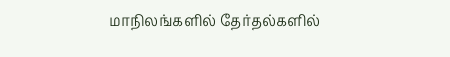மாநிலங்களில் தேர்தல்களில்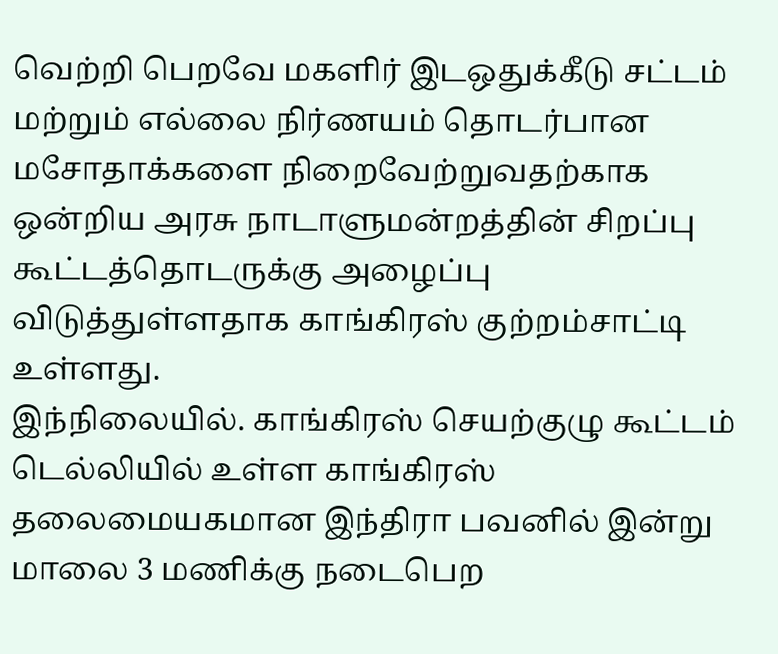வெற்றி பெறவே மகளிர் இடஒதுக்கீடு சட்டம் மற்றும் எல்லை நிர்ணயம் தொடர்பான மசோதாக்களை நிறைவேற்றுவதற்காக ஒன்றிய அரசு நாடாளுமன்றத்தின் சிறப்பு கூட்டத்தொடருக்கு அழைப்பு விடுத்துள்ளதாக காங்கிரஸ் குற்றம்சாட்டி உள்ளது.
இந்நிலையில். காங்கிரஸ் செயற்குழு கூட்டம் டெல்லியில் உள்ள காங்கிரஸ் தலைமையகமான இந்திரா பவனில் இன்று மாலை 3 மணிக்கு நடைபெற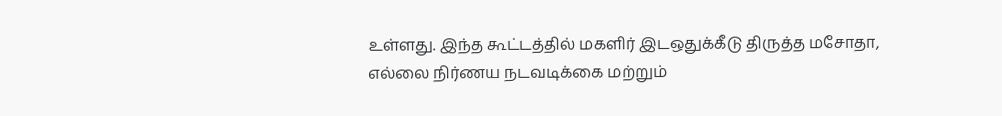உள்ளது. இந்த கூட்டத்தில் மகளிர் இடஒதுக்கீடு திருத்த மசோதா, எல்லை நிர்ணய நடவடிக்கை மற்றும்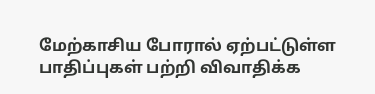மேற்காசிய போரால் ஏற்பட்டுள்ள பாதிப்புகள் பற்றி விவாதிக்க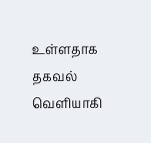உள்ளதாக தகவல் வௌியாகி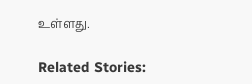உள்ளது.

Related Stories: